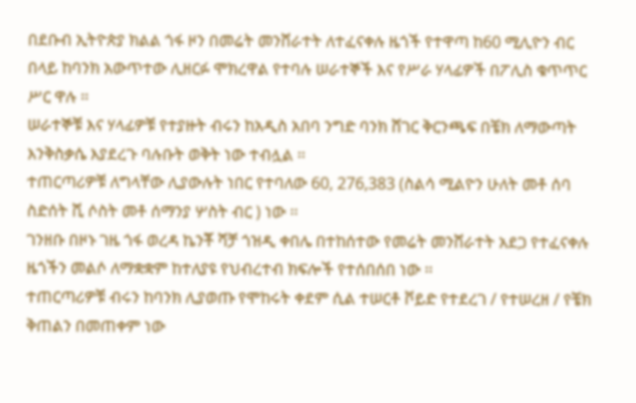በደቡብ ኢትዮጵያ ክልል ጎፋ ዞን በመሬት መንሸራተት ለተፈናቀሉ ዜጎች የተዋጣ ከ60 ሚሊዮን ብር በላይ ከባንክ አውጥተው ሊዘርፉ ሞክረዋል የተባሉ ሠራተኞች እና የሥራ ሃላፊዎች በፖሊስ ቁጥጥር ሥር ዋሉ ፡፡
ሠራተኞቹ እና ሃላፊዎቹ የተያዙት ብሩን ከአዲስ አበባ ንግድ ባንክ ሸገር ቅርንጫፍ በቼክ ለማውጣት እንቅስቃሴ እያደረጉ ባሉቡት ወቅት ነው ተብሏል ፡፡
ተጠርጣሪዎቹ ለግላቸው ሊያውሉት ነበር የተባለው 60, 276,383 (ስልሳ ሚልዮን ሁለት መቶ ሰባ ስድሰት ሺ ሶስት መቶ ሰማንያ ሦስት ብር ) ነው ፡፡
ገንዘቡ በዞኑ ገዜ ጎፋ ወረዳ ኬንቾ ሻቻ ጎዝዲ ቀበሌ በተከሰተው የመሬት መንሸራተት አደጋ የተፈናቀሉ ዜጎችን መልሶ ለማቋቋም ከተለያዩ የህብረተብ ክፍሎች የተሰበሰበ ነው ፡፡
ተጠርጣሪዎቹ ብሩን ከባንክ ሊያወጡ የሞከሩት ቀደም ሲል ተሠርቶ ቮይድ የተደረገ / የተሠረዘ / የቼክ ቅጠልን በመጠቀም ነው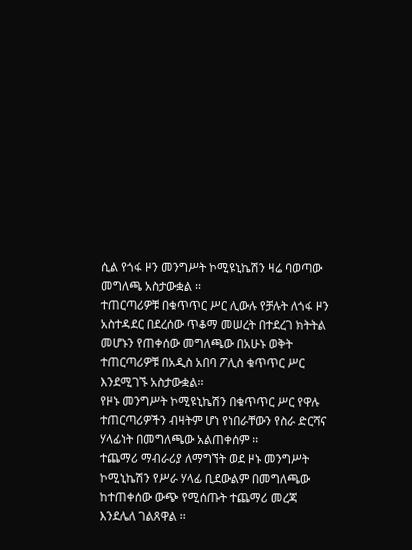ሲል የጎፋ ዞን መንግሥት ኮሚዩኒኬሽን ዛሬ ባወጣው መግለጫ አስታውቋል ፡፡
ተጠርጣሪዎቹ በቁጥጥር ሥር ሊውሉ የቻሉት ለጎፋ ዞን አስተዳደር በደረሰው ጥቆማ መሠረት በተደረገ ክትትል መሆኑን የጠቀሰው መግለጫው በአሁኑ ወቅት ተጠርጣሪዎቹ በአዲስ አበባ ፖሊስ ቁጥጥር ሥር እንደሚገኙ አስታውቋል፡፡
የዞኑ መንግሥት ኮሚዩኒኬሽን በቁጥጥር ሥር የዋሉ ተጠርጣሪዎችን ብዛትም ሆነ የነበራቸውን የስራ ድርሻና ሃላፊነት በመግለጫው አልጠቀሰም ፡፡
ተጨማሪ ማብራሪያ ለማግኘት ወደ ዞኑ መንግሥት ኮሚኒኬሽን የሥራ ሃላፊ ቢደውልም በመግለጫው ከተጠቀሰው ውጭ የሚሰጡት ተጨማሪ መረጃ እንደሌለ ገልጸዋል ፡፡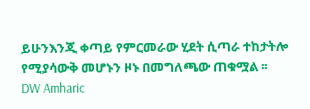ይሁንእንጂ ቀጣይ የምርመራው ሂደት ሲጣራ ተከታትሎ የሚያሳውቅ መሆኑን ዞኑ በመግለጫው ጠቁሟል ፡፡
DW Amharic